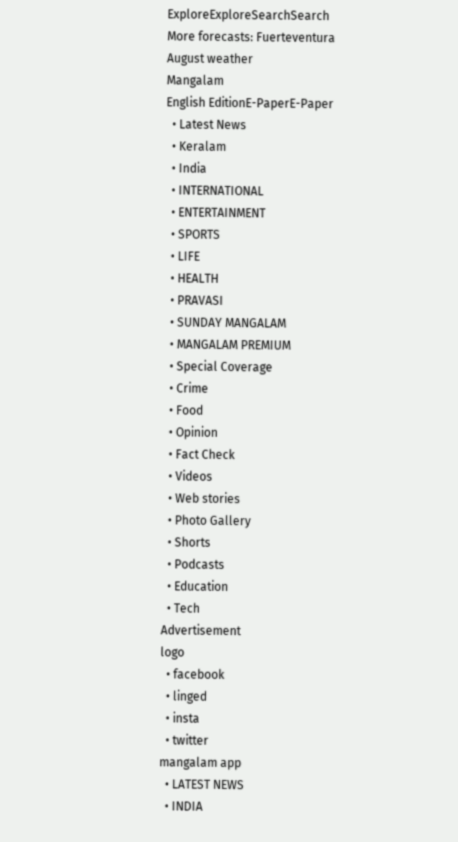ExploreExploreSearchSearch
More forecasts: Fuerteventura August weather
Mangalam
English EditionE-PaperE-Paper
  • Latest News
  • Keralam
  • India
  • INTERNATIONAL
  • ENTERTAINMENT
  • SPORTS
  • LIFE
  • HEALTH
  • PRAVASI
  • SUNDAY MANGALAM
  • MANGALAM PREMIUM
  • Special Coverage
  • Crime
  • Food
  • Opinion
  • Fact Check
  • Videos
  • Web stories
  • Photo Gallery
  • Shorts
  • Podcasts
  • Education
  • Tech
Advertisement
logo
  • facebook
  • linged
  • insta
  • twitter
mangalam app
  • LATEST NEWS
  • INDIA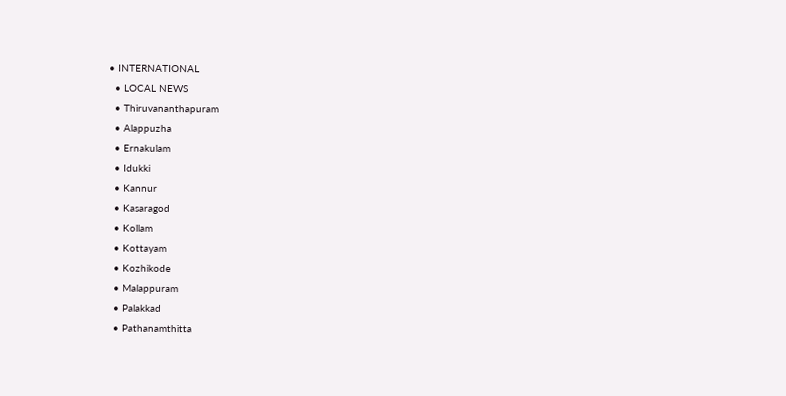• INTERNATIONAL
  • LOCAL NEWS
  • Thiruvananthapuram
  • Alappuzha
  • Ernakulam
  • Idukki
  • Kannur
  • Kasaragod
  • Kollam
  • Kottayam
  • Kozhikode
  • Malappuram
  • Palakkad
  • Pathanamthitta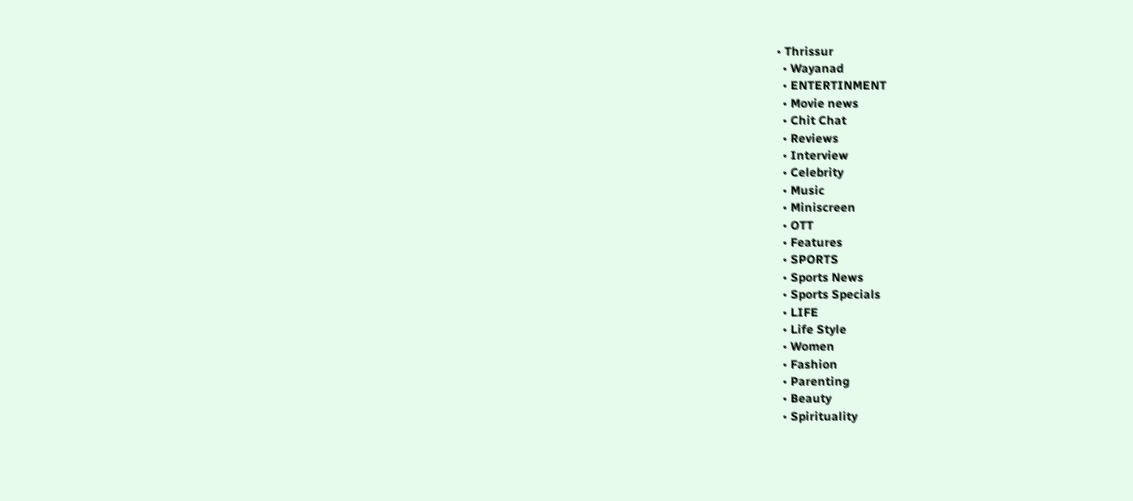• Thrissur
  • Wayanad
  • ENTERTINMENT
  • Movie news
  • Chit Chat
  • Reviews
  • Interview
  • Celebrity
  • Music
  • Miniscreen
  • OTT
  • Features
  • SPORTS
  • Sports News
  • Sports Specials
  • LIFE
  • Life Style
  • Women
  • Fashion
  • Parenting
  • Beauty
  • Spirituality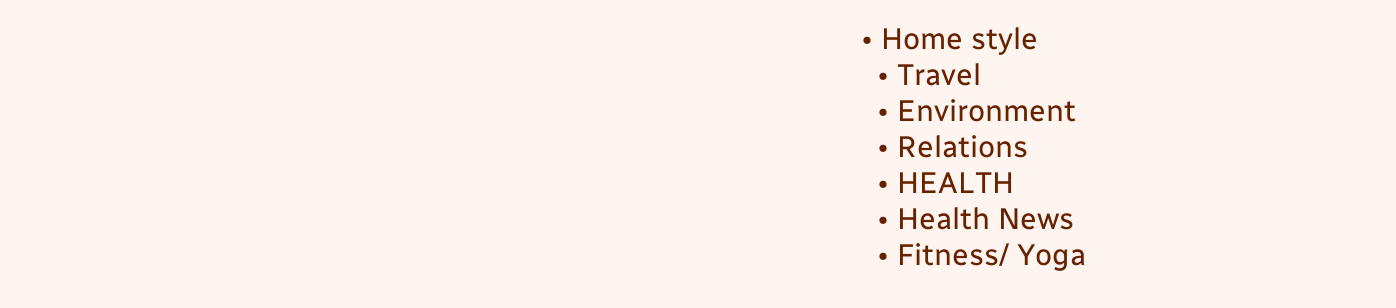• Home style
  • Travel
  • Environment
  • Relations
  • HEALTH
  • Health News
  • Fitness/ Yoga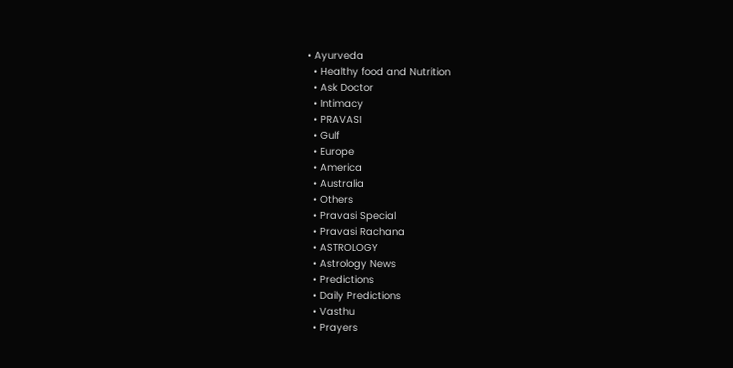• Ayurveda
  • Healthy food and Nutrition
  • Ask Doctor
  • Intimacy
  • PRAVASI
  • Gulf
  • Europe
  • America
  • Australia
  • Others
  • Pravasi Special
  • Pravasi Rachana
  • ASTROLOGY
  • Astrology News
  • Predictions
  • Daily Predictions
  • Vasthu
  • Prayers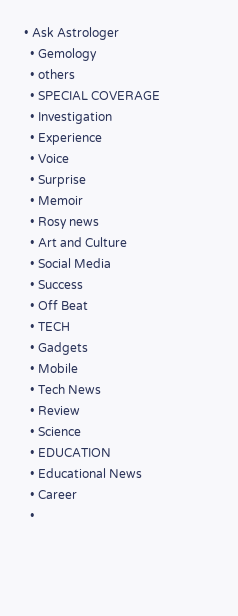• Ask Astrologer
  • Gemology
  • others
  • SPECIAL COVERAGE
  • Investigation
  • Experience
  • Voice
  • Surprise
  • Memoir
  • Rosy news
  • Art and Culture
  • Social Media
  • Success
  • Off Beat
  • TECH
  • Gadgets
  • Mobile
  • Tech News
  • Review
  • Science
  • EDUCATION
  • Educational News
  • Career
  •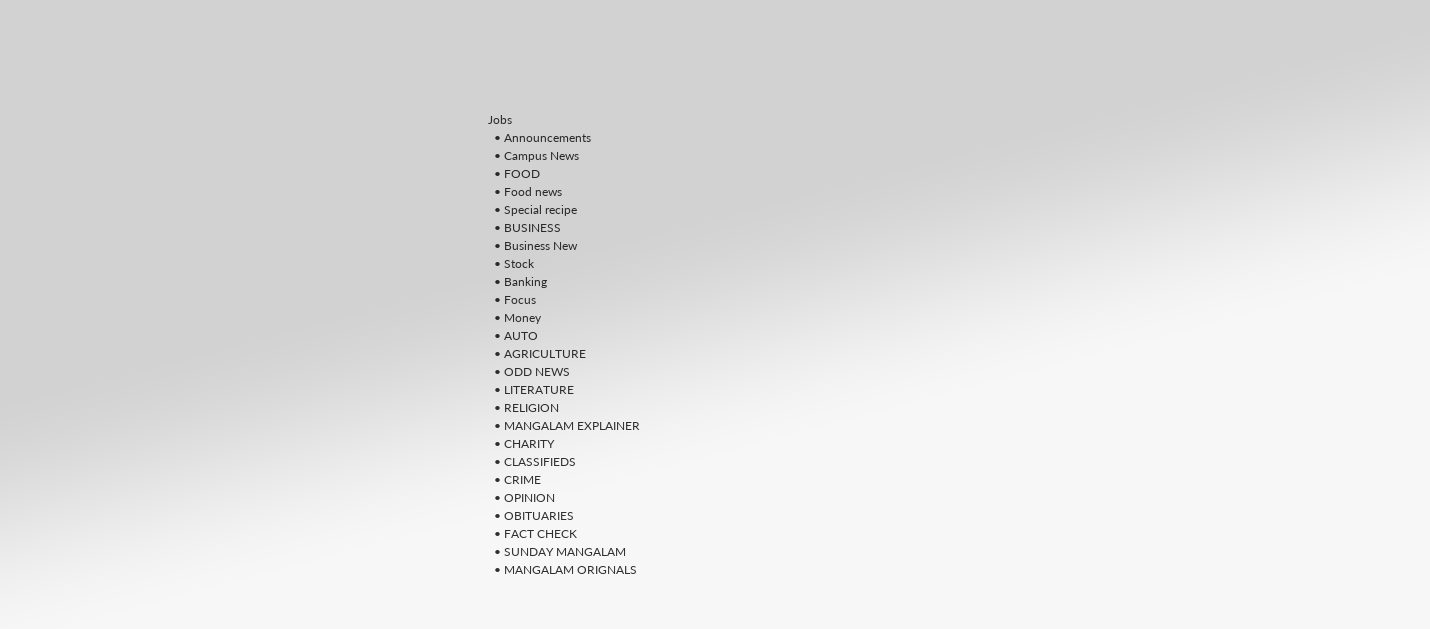Jobs
  • Announcements
  • Campus News
  • FOOD
  • Food news
  • Special recipe
  • BUSINESS
  • Business New
  • Stock
  • Banking
  • Focus
  • Money
  • AUTO
  • AGRICULTURE
  • ODD NEWS
  • LITERATURE
  • RELIGION
  • MANGALAM EXPLAINER
  • CHARITY
  • CLASSIFIEDS
  • CRIME
  • OPINION
  • OBITUARIES
  • FACT CHECK
  • SUNDAY MANGALAM
  • MANGALAM ORIGNALS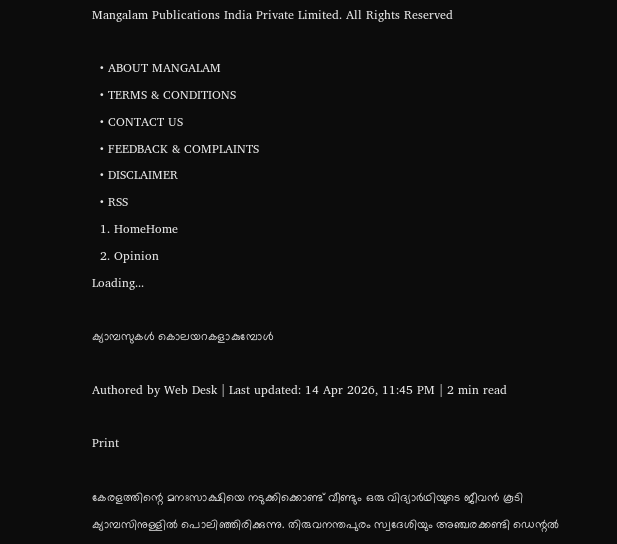Mangalam Publications India Private Limited. All Rights Reserved

  • ABOUT MANGALAM
  • TERMS & CONDITIONS
  • CONTACT US
  • FEEDBACK & COMPLAINTS
  • DISCLAIMER
  • RSS
  1. HomeHome
  2. Opinion
Loading...

ക്യാമ്പസുകള്‍ കൊലയറകളാകുമ്പോള്‍

Authored by Web Desk | Last updated: 14 Apr 2026, 11:45 PM | 2 min read

Print

കേരളത്തിന്റെ മനഃസാക്ഷിയെ നടുക്കിക്കൊണ്ട്‌ വീണ്ടും ഒരു വിദ്യാര്‍ഥിയുടെ ജീവന്‍ കൂടി ക്യാമ്പസിനുള്ളില്‍ പൊലിഞ്ഞിരിക്കുന്നു. തിരുവനന്തപുരം സ്വദേശിയും അഞ്ചരക്കണ്ടി ഡെന്റല്‍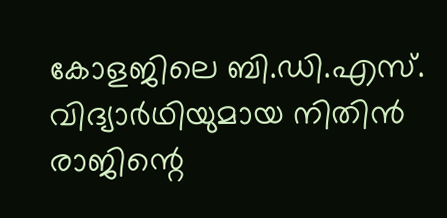കോളജിലെ ബി.ഡി.എസ്‌. വിദ്യാര്‍ഥിയുമായ നിതിന്‍ രാജിന്റെ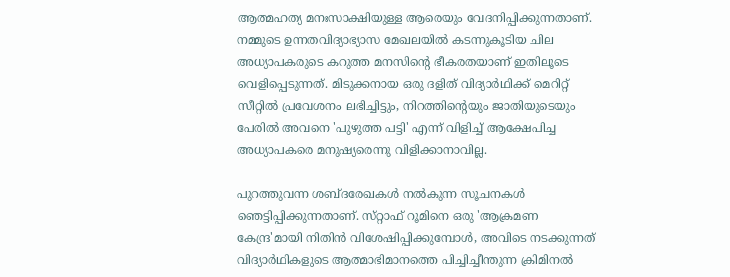ആത്മഹത്യ മനഃസാക്ഷിയുള്ള ആരെയും വേദനിപ്പിക്കുന്നതാണ്‌. നമ്മുടെ ഉന്നതവിദ്യാഭ്യാസ മേഖലയില്‍ കടന്നുകൂടിയ ചില അധ്യാപകരുടെ കറുത്ത മനസിന്റെ ഭീകരതയാണ്‌ ഇതിലൂടെ വെളിപ്പെടുന്നത്‌. മിടുക്കനായ ഒരു ദളിത്‌ വിദ്യാര്‍ഥിക്ക്‌ മെറിറ്റ്‌ സീറ്റില്‍ പ്രവേശനം ലഭിച്ചിട്ടും, നിറത്തിന്റെയും ജാതിയുടെയും പേരില്‍ അവനെ 'പുഴുത്ത പട്ടി' എന്ന്‌ വിളിച്ച്‌ ആക്ഷേപിച്ച അധ്യാപകരെ മനുഷ്യരെന്നു വിളിക്കാനാവില്ല.

പുറത്തുവന്ന ശബ്‌ദരേഖകള്‍ നല്‍കുന്ന സൂചനകള്‍ ഞെട്ടിപ്പിക്കുന്നതാണ്‌. സ്‌റ്റാഫ്‌ റൂമിനെ ഒരു 'ആക്രമണ കേന്ദ്ര'മായി നിതിന്‍ വിശേഷിപ്പിക്കുമ്പോള്‍, അവിടെ നടക്കുന്നത്‌ വിദ്യാര്‍ഥികളുടെ ആത്മാഭിമാനത്തെ പിച്ചിച്ചീന്തുന്ന ക്രിമിനല്‍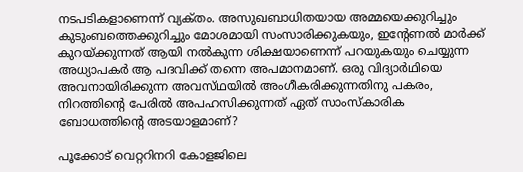നടപടികളാണെന്ന്‌ വ്യക്‌തം. അസുഖബാധിതയായ അമ്മയെക്കുറിച്ചും കുടുംബത്തെക്കുറിച്ചും മോശമായി സംസാരിക്കുകയും, ഇന്റേണല്‍ മാര്‍ക്ക്‌ കുറയ്‌ക്കുന്നത്‌ ആയി നല്‍കുന്ന ശിക്ഷയാണെന്ന്‌ പറയുകയും ചെയ്യുന്ന അധ്യാപകര്‍ ആ പദവിക്ക്‌ തന്നെ അപമാനമാണ്‌. ഒരു വിദ്യാര്‍ഥിയെ അവനായിരിക്കുന്ന അവസ്‌ഥയില്‍ അംഗീകരിക്കുന്നതിനു പകരം, നിറത്തിന്റെ പേരില്‍ അപഹസിക്കുന്നത്‌ ഏത്‌ സാംസ്‌കാരിക ബോധത്തിന്റെ അടയാളമാണ്‌?

പൂക്കോട്‌ വെറ്ററിനറി കോളജിലെ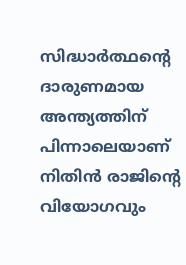സിദ്ധാര്‍ത്ഥന്റെ ദാരുണമായ അന്ത്യത്തിന്‌ പിന്നാലെയാണ്‌ നിതിന്‍ രാജിന്റെ വിയോഗവും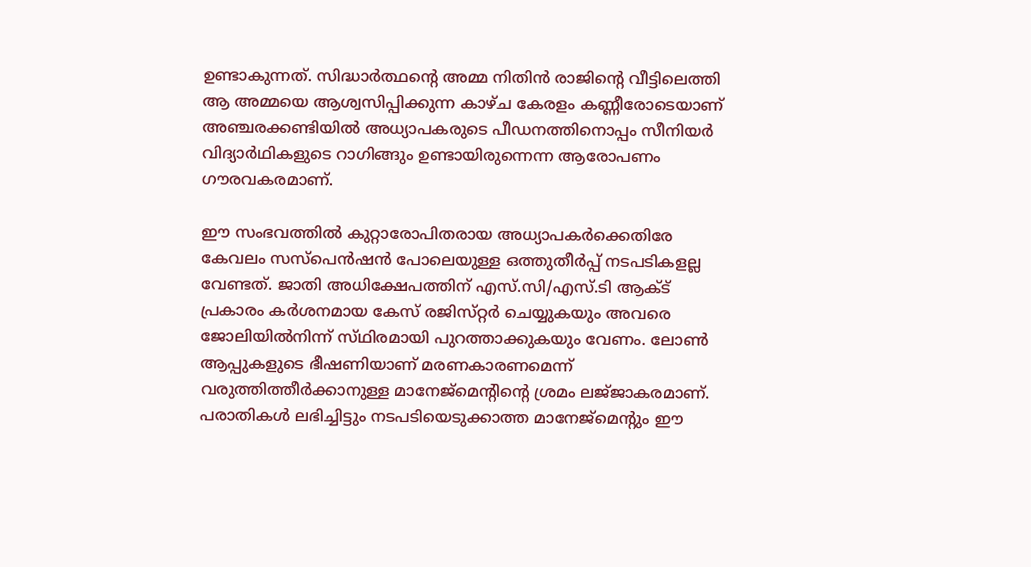ഉണ്ടാകുന്നത്‌. സിദ്ധാര്‍ത്ഥന്റെ അമ്മ നിതിന്‍ രാജിന്റെ വീട്ടിലെത്തി ആ അമ്മയെ ആശ്വസിപ്പിക്കുന്ന കാഴ്‌ച കേരളം കണ്ണീരോടെയാണ്‌ അഞ്ചരക്കണ്ടിയില്‍ അധ്യാപകരുടെ പീഡനത്തിനൊപ്പം സീനിയര്‍ വിദ്യാര്‍ഥികളുടെ റാഗിങ്ങും ഉണ്ടായിരുന്നെന്ന ആരോപണം ഗൗരവകരമാണ്‌.

ഈ സംഭവത്തില്‍ കുറ്റാരോപിതരായ അധ്യാപകര്‍ക്കെതിരേ കേവലം സസ്‌പെന്‍ഷന്‍ പോലെയുള്ള ഒത്തുതീര്‍പ്പ്‌ നടപടികളല്ല വേണ്ടത്‌. ജാതി അധിക്ഷേപത്തിന്‌ എസ്‌.സി/എസ്‌.ടി ആക്‌ട്‌ പ്രകാരം കര്‍ശനമായ കേസ്‌ രജിസ്‌റ്റര്‍ ചെയ്യുകയും അവരെ ജോലിയില്‍നിന്ന്‌ സ്‌ഥിരമായി പുറത്താക്കുകയും വേണം. ലോണ്‍ ആപ്പുകളുടെ ഭീഷണിയാണ്‌ മരണകാരണമെന്ന്‌ വരുത്തിത്തീര്‍ക്കാനുള്ള മാനേജ്‌മെന്റിന്റെ ശ്രമം ലജ്‌ജാകരമാണ്‌. പരാതികള്‍ ലഭിച്ചിട്ടും നടപടിയെടുക്കാത്ത മാനേജ്‌മെന്റും ഈ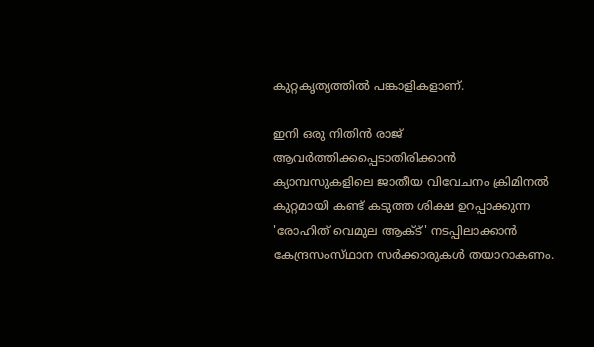കുറ്റകൃത്യത്തില്‍ പങ്കാളികളാണ്‌.

ഇനി ഒരു നിതിന്‍ രാജ്‌ ആവര്‍ത്തിക്കപ്പെടാതിരിക്കാന്‍ ക്യാമ്പസുകളിലെ ജാതീയ വിവേചനം ക്രിമിനല്‍ കുറ്റമായി കണ്ട്‌ കടുത്ത ശിക്ഷ ഉറപ്പാക്കുന്ന 'രോഹിത്‌ വെമുല ആക്‌ട്‌' നടപ്പിലാക്കാന്‍ കേന്ദ്രസംസ്‌ഥാന സര്‍ക്കാരുകള്‍ തയാറാകണം.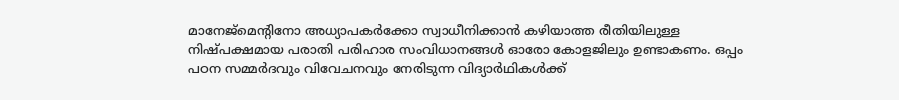മാനേജ്‌മെന്റിനോ അധ്യാപകര്‍ക്കോ സ്വാധീനിക്കാന്‍ കഴിയാത്ത രീതിയിലുള്ള നിഷ്‌പക്ഷമായ പരാതി പരിഹാര സംവിധാനങ്ങള്‍ ഓരോ കോളജിലും ഉണ്ടാകണം. ഒപ്പം പഠന സമ്മര്‍ദവും വിവേചനവും നേരിടുന്ന വിദ്യാര്‍ഥികള്‍ക്ക്‌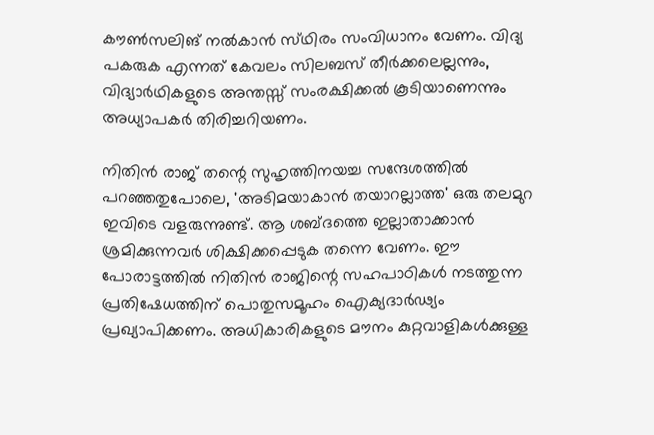കൗണ്‍സലിങ്‌ നല്‍കാന്‍ സ്‌ഥിരം സംവിധാനം വേണം. വിദ്യ പകരുക എന്നത്‌ കേവലം സിലബസ്‌ തീര്‍ക്കലെല്ലന്നും, വിദ്യാര്‍ഥികളുടെ അന്തസ്സ്‌ സംരക്ഷിക്കല്‍ കൂടിയാണെന്നും അധ്യാപകര്‍ തിരിച്ചറിയണം.

നിതിന്‍ രാജ്‌ തന്റെ സുഹൃത്തിനയച്ച സന്ദേശത്തില്‍ പറഞ്ഞതുപോലെ, 'അടിമയാകാന്‍ തയാറല്ലാത്ത' ഒരു തലമുറ ഇവിടെ വളരുന്നുണ്ട്‌. ആ ശബ്‌ദത്തെ ഇല്ലാതാക്കാന്‍ ശ്രമിക്കുന്നവര്‍ ശിക്ഷിക്കപ്പെടുക തന്നെ വേണം. ഈ പോരാട്ടത്തില്‍ നിതിന്‍ രാജിന്റെ സഹപാഠികള്‍ നടത്തുന്ന പ്രതിഷേധത്തിന്‌ പൊതുസമൂഹം ഐക്യദാര്‍ഢ്യം പ്രഖ്യാപിക്കണം. അധികാരികളുടെ മൗനം കുറ്റവാളികള്‍ക്കുള്ള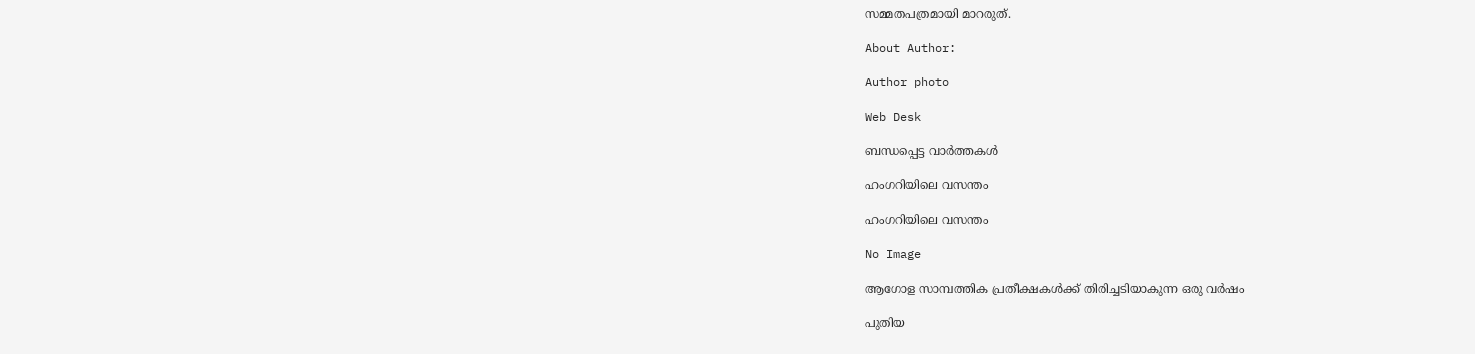സമ്മതപത്രമായി മാറരുത്‌.

About Author:

Author photo

Web Desk

ബന്ധപ്പെട്ട വാർത്തകൾ

ഹംഗറിയിലെ വസന്തം

ഹംഗറിയിലെ വസന്തം

No Image

ആഗോള സാമ്പത്തിക പ്രതീക്ഷകള്‍ക്ക്‌ തിരിച്ചടിയാകുന്ന ഒരു വര്‍ഷം

പുതിയ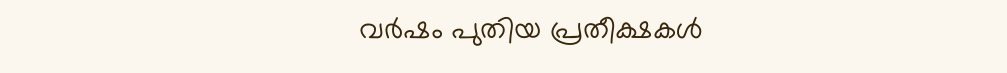വര്‍ഷം പുതിയ പ്രതീക്ഷകള്‍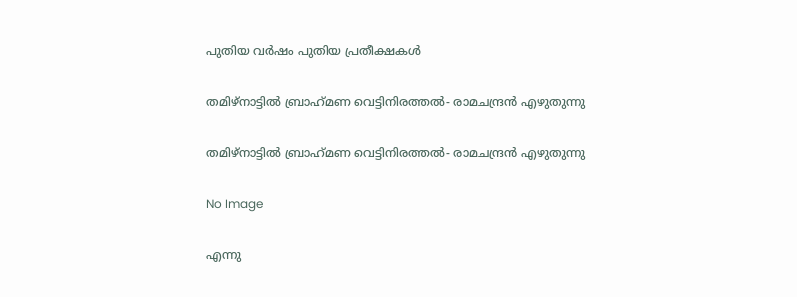പുതിയ വര്‍ഷം പുതിയ പ്രതീക്ഷകള്‍

തമിഴ്‌നാട്ടില്‍ ബ്രാഹ്‌മണ വെട്ടിനിരത്തല്‍- രാമചന്ദ്രന്‍ എഴുതുന്നു

തമിഴ്‌നാട്ടില്‍ ബ്രാഹ്‌മണ വെട്ടിനിരത്തല്‍- രാമചന്ദ്രന്‍ എഴുതുന്നു

No Image

എന്നു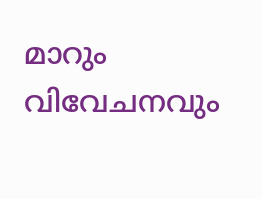മാറും വിവേചനവും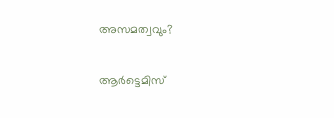അസമത്വവും?

ആര്‍ട്ടെമിസ്‌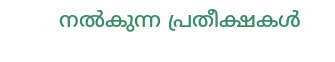നല്‍കുന്ന പ്രതീക്ഷകള്‍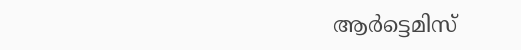ആര്‍ട്ടെമിസ്‌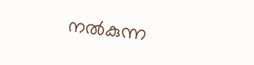നല്‍കുന്ന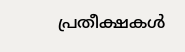പ്രതീക്ഷകള്‍